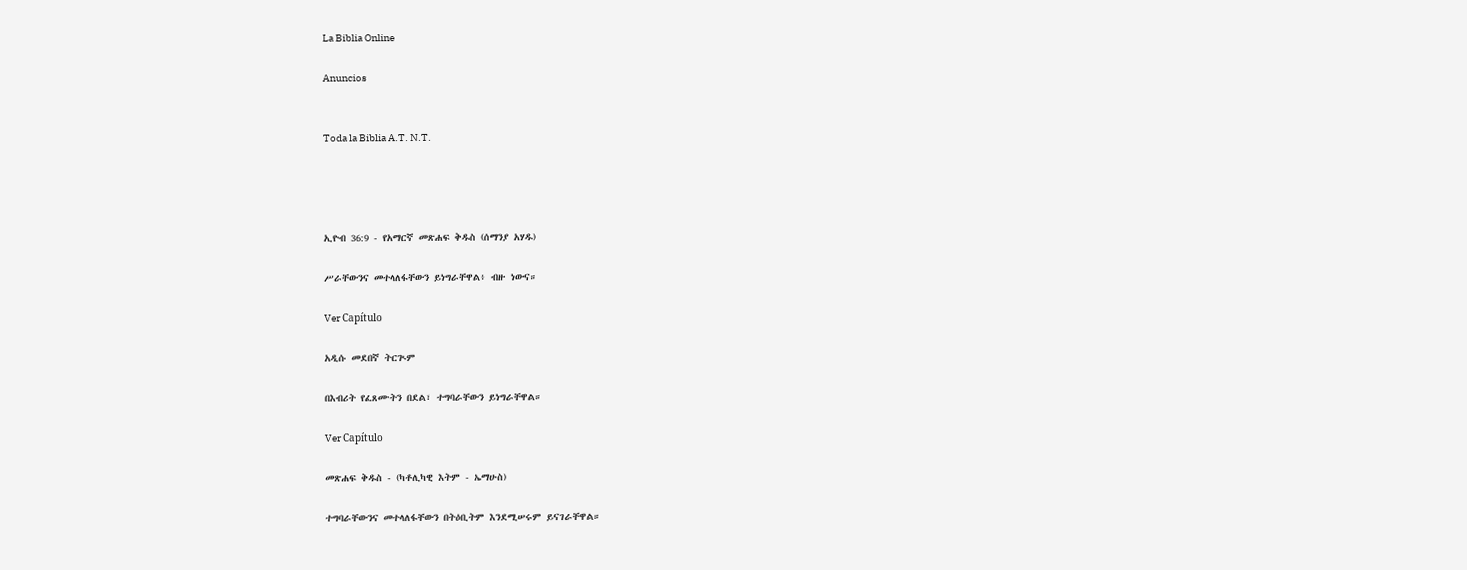La Biblia Online

Anuncios


Toda la Biblia A.T. N.T.




ኢዮብ 36:9 - የአማርኛ መጽሐፍ ቅዱስ (ሰማንያ አሃዱ)

ሥራቸውንና መተላለፋቸውን ይነግራቸዋል፥ ብዙ ነውና።

Ver Capítulo

አዲሱ መደበኛ ትርጒም

በእብሪት የፈጸሙትን በደል፣ ተግባራቸውን ይነግራቸዋል።

Ver Capítulo

መጽሐፍ ቅዱስ - (ካቶሊካዊ እትም - ኤማሁስ)

ተግባራቸውንና መተላለፋቸውን በትዕቢትም እንደሚሠሩም ይናገራቸዋል።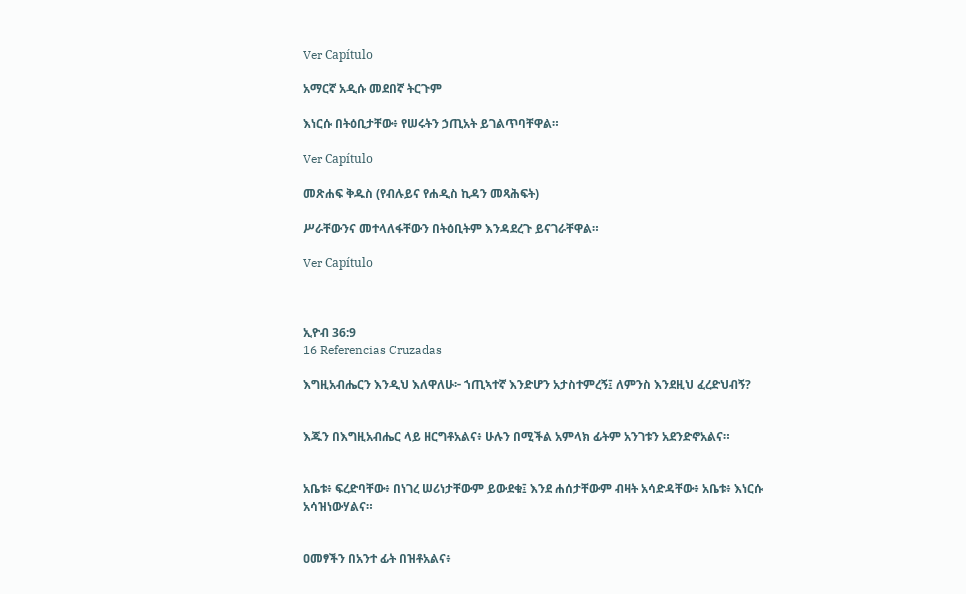Ver Capítulo

አማርኛ አዲሱ መደበኛ ትርጉም

እነርሱ በትዕቢታቸው፥ የሠሩትን ኃጢአት ይገልጥባቸዋል።

Ver Capítulo

መጽሐፍ ቅዱስ (የብሉይና የሐዲስ ኪዳን መጻሕፍት)

ሥራቸውንና መተላለፋቸውን በትዕቢትም እንዳደረጉ ይናገራቸዋል።

Ver Capítulo



ኢዮብ 36:9
16 Referencias Cruzadas

እግዚአብሔርን እንዲህ እለዋለሁ፦ ኀጢኣተኛ እንድሆን አታስተምረኝ፤ ለምንስ እንደዚህ ፈረድህብኝ?


እጁን በእግዚአብሔር ላይ ዘርግቶአልና፥ ሁሉን በሚችል አምላክ ፊትም አንገቱን አደንድኖአልና።


አቤቱ፥ ፍረድባቸው፥ በነገረ ሠሪነታቸውም ይውደቁ፤ እንደ ሐሰታቸውም ብዛት አሳድዳቸው፥ አቤቱ፥ እነርሱ አሳዝነውሃልና።


ዐመፃችን በአንተ ፊት በዝቶአልና፥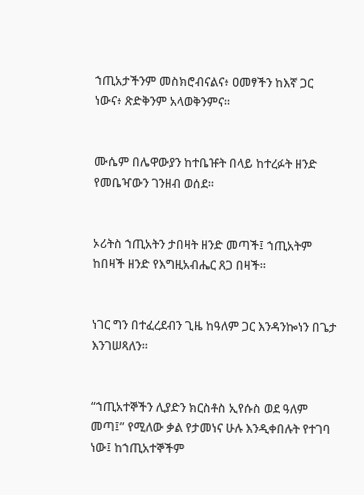ኀጢአታችንም መስክሮብናልና፥ ዐመፃችን ከእኛ ጋር ነውና፥ ጽድቅንም አላወቅንምና።


ሙሴም በሌዋውያን ከተቤዡት በላይ ከተረፉት ዘንድ የመቤዣውን ገንዘብ ወሰደ።


ኦሪትስ ኀጢአትን ታበዛት ዘንድ መጣች፤ ኀጢአትም ከበዛች ዘንድ የእግዚአብሔር ጸጋ በዛች።


ነገር ግን በተፈረደብን ጊዜ ከዓለም ጋር እንዳንኰነን በጌታ እንገሠጻለን።


“ኀጢአተኞችን ሊያድን ክርስቶስ ኢየሱስ ወደ ዓለም መጣ፤” የሚለው ቃል የታመነና ሁሉ እንዲቀበሉት የተገባ ነው፤ ከኀጢአተኞችም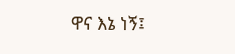ዋና እኔ ነኝ፤